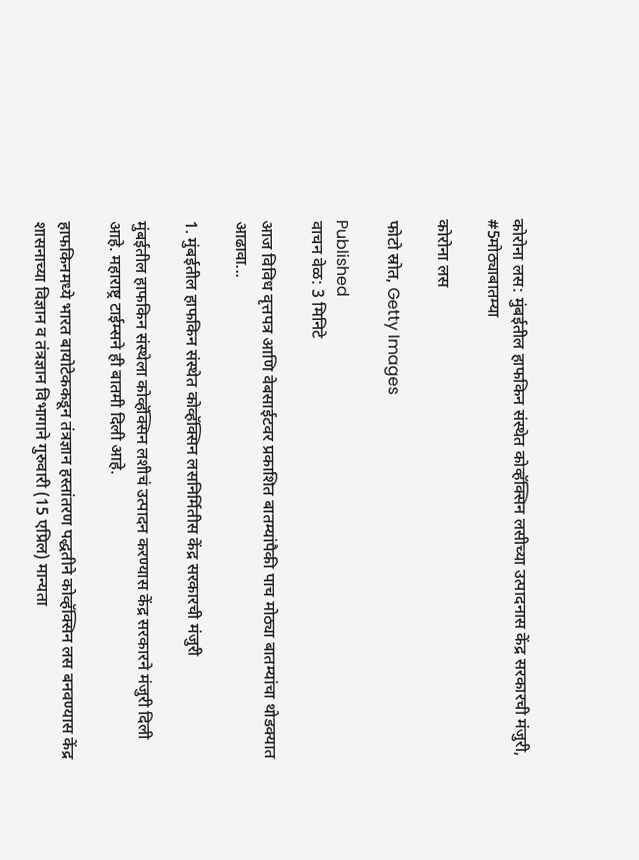कोरोना लस: मुंबईतील हाफकिन संस्थेत कोव्हॅक्सिन लसीच्या उत्पादनास केंद्र सरकारची मंजुरी, #5मोठ्याबातम्या

कोरोना लस

फोटो स्रोत, Getty Images

Published
वाचन वेळ: 3 मिनिटे

आज विविध वृत्तपत्र आणि वेबसाईटवर प्रकाशित बातम्यांपैकी पाच मोठ्या बातम्यांचा थोडक्यात आढावा...

1. मुंबईतील हाफकिन संस्थेत कोव्हॅक्सिन लसनिर्मितीस केंद्र सरकारची मंजुरी

मुंबईतील हाफकिन संस्थेला कोव्हॅक्सिन लशीचं उत्पादन करण्यास केंद्र सरकारने मंजुरी दिली आहे. महाराष्ट्र टाईम्सने ही बातमी दिली आहे.

हाफकिनमध्ये भारत बायोटेककडून तंत्रज्ञान हस्तांतरण पद्धतीने कोव्हॅक्सिन लस बनवण्यास केंद्र शासनाच्या विज्ञान व तंत्रज्ञान विभागाने गुरुवारी (15 एप्रिल) मान्यता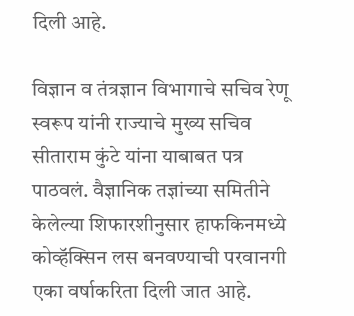दिली आहे.

विज्ञान व तंत्रज्ञान विभागाचे सचिव रेणू स्वरूप यांनी राज्याचे मुख्य सचिव सीताराम कुंटे यांना याबाबत पत्र पाठवलं. वैज्ञानिक तज्ञांच्या समितीने केलेल्या शिफारशीनुसार हाफकिनमध्ये कोव्हॅक्सिन लस बनवण्याची परवानगी एका वर्षाकरिता दिली जात आहे.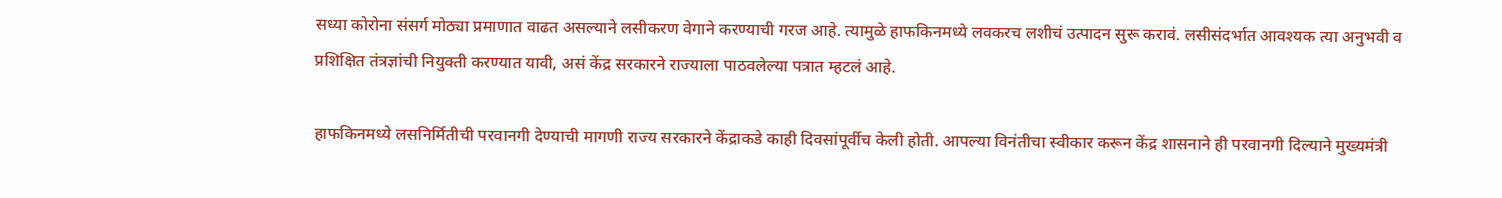सध्या कोरोना संसर्ग मोठ्या प्रमाणात वाढत असल्याने लसीकरण वेगाने करण्याची गरज आहे. त्यामुळे हाफकिनमध्ये लवकरच लशीचं उत्पादन सुरू करावं. लसीसंदर्भात आवश्यक त्या अनुभवी व प्रशिक्षित तंत्रज्ञांची नियुक्ती करण्यात यावी, असं केंद्र सरकारने राज्याला पाठवलेल्या पत्रात म्हटलं आहे.

हाफकिनमध्ये लसनिर्मितीची परवानगी देण्याची मागणी राज्य सरकारने केंद्राकडे काही दिवसांपूर्वीच केली होती. आपल्या विनंतीचा स्वीकार करून केंद्र शासनाने ही परवानगी दिल्याने मुख्यमंत्री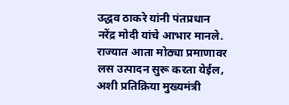उद्धव ठाकरे यांनी पंतप्रधान नरेंद्र मोदी यांचे आभार मानले. राज्यात आता मोठ्या प्रमाणावर लस उत्पादन सुरू करता येईल, अशी प्रतिक्रिया मुख्यमंत्री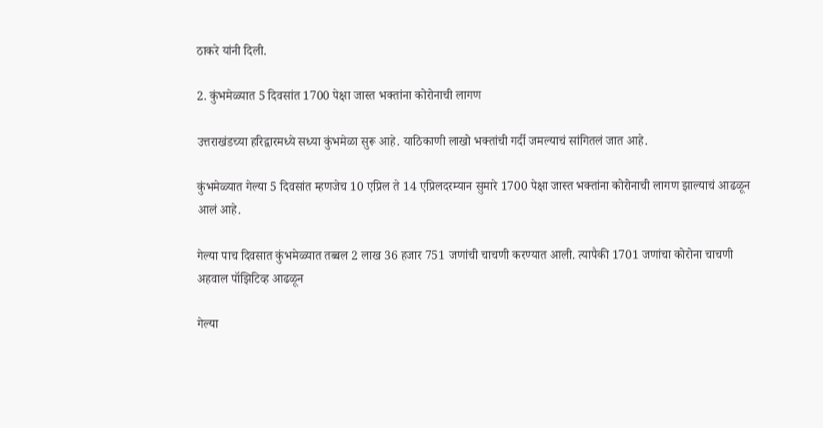ठाकरे यांनी दिली.

2. कुंभमेळ्यात 5 दिवसांत 1700 पेक्षा जास्त भक्तांना कोरोनाची लागण

उत्तराखंडच्या हरिद्वारमध्ये सध्या कुंभमेळा सुरू आहे. याठिकाणी लाखो भक्तांची गर्दी जमल्याचं सांगितलं जात आहे.

कुंभमेळ्यात गेल्या 5 दिवसांत म्हणजेच 10 एप्रिल ते 14 एप्रिलदरम्यान सुमारे 1700 पेक्षा जास्त भक्तांना कोरोनाची लागण झाल्याचं आढळून आलं आहे.

गेल्या पाच दिवसात कुंभमेळ्यात तब्बल 2 लाख 36 हजार 751 जणांची चाचणी करण्यात आली. त्यापैकी 1701 जणांचा कोरोना चाचणी अहवाल पॉझिटिव्ह आढळून

गेल्या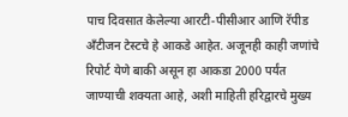पाच दिवसात केलेल्या आरटी-पीसीआर आणि रॅपीड अँटीजन टेस्टचे हे आकडे आहेत. अजूनही काही जणांचे रिपोर्ट येणे बाकी असून हा आकडा 2000 पर्यंत जाण्याची शक्यता आहे, अशी माहिती हरिद्वारचे मुख्य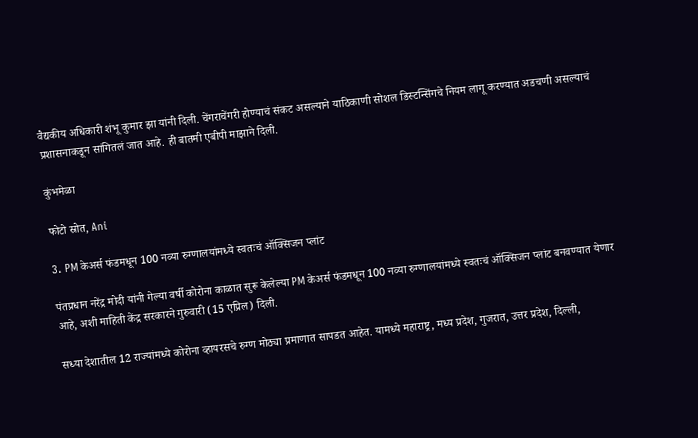वैद्यकीय अधिकारी शंभू कुमार झा यांनी दिली. चेंगराचेंगरी होण्याचं संकट असल्याने याठिकाणी सोशल डिस्टन्सिंगचे नियम लागू करण्यात अडचणी असल्याचं प्रशासनाकडून सांगितलं जात आहे. ही बातमी एबीपी माझाने दिली.

कुंभमेळा

फोटो स्रोत, Ani

3. PM केअर्स फंडमधून 100 नव्या रुग्णालयांमध्ये स्वतःचं ऑक्सिजन प्लांट

पंतप्रधान नरेंद्र मोदी यांनी गेल्या वर्षी कोरोना काळात सुरू केलेल्या PM केअर्स फंडमधून 100 नव्या रुग्णालयांमध्ये स्वतःचं ऑक्सिजन प्लांट बनवण्यात येणार आहे, अशी माहिती केंद्र सरकारने गुरुवारी (15 एप्रिल) दिली.

सध्या देशातील 12 राज्यांमध्ये कोरोना व्हायरसचे रुग्ण मोठ्या प्रमाणात सापडत आहेत. यामध्ये महाराष्ट्र, मध्य प्रदेश, गुजरात, उत्तर प्रदेश, दिल्ली,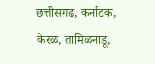छत्तीसगढ, कर्नाटक, केरळ, तामिळनाडू,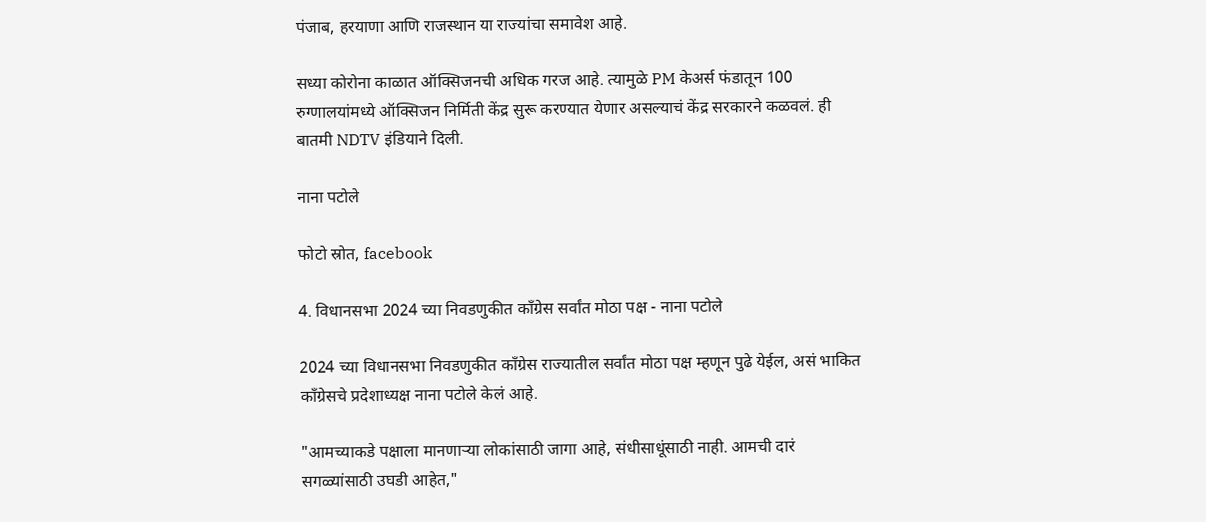पंजाब, हरयाणा आणि राजस्थान या राज्यांचा समावेश आहे.

सध्या कोरोना काळात ऑक्सिजनची अधिक गरज आहे. त्यामुळे PM केअर्स फंडातून 100 रुग्णालयांमध्ये ऑक्सिजन निर्मिती केंद्र सुरू करण्यात येणार असल्याचं केंद्र सरकारने कळवलं. ही बातमी NDTV इंडियाने दिली.

नाना पटोले

फोटो स्रोत, facebook

4. विधानसभा 2024 च्या निवडणुकीत काँग्रेस सर्वांत मोठा पक्ष - नाना पटोले

2024 च्या विधानसभा निवडणुकीत काँग्रेस राज्यातील सर्वांत मोठा पक्ष म्हणून पुढे येईल, असं भाकित काँग्रेसचे प्रदेशाध्यक्ष नाना पटोले केलं आहे.

"आमच्याकडे पक्षाला मानणाऱ्या लोकांसाठी जागा आहे, संधीसाधूंसाठी नाही. आमची दारं सगळ्यांसाठी उघडी आहेत,"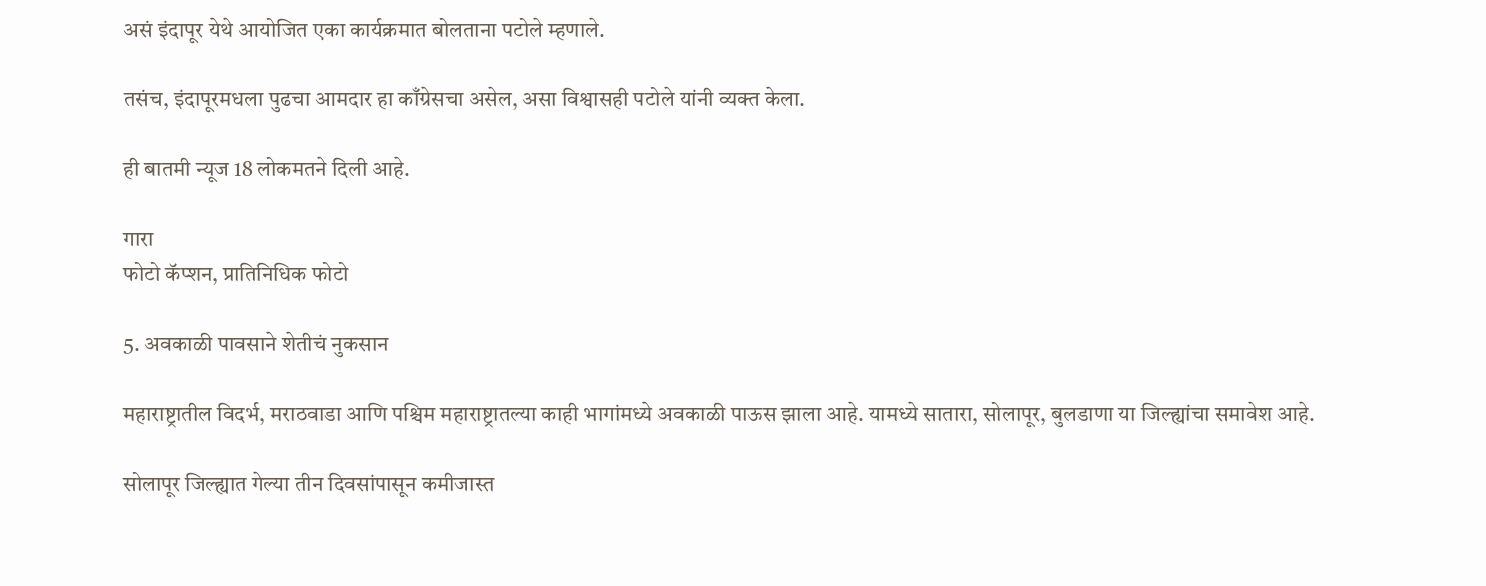असं इंदापूर येथे आयोजित एका कार्यक्रमात बोलताना पटोले म्हणाले.

तसंच, इंदापूरमधला पुढचा आमदार हा काँग्रेसचा असेल, असा विश्वासही पटोले यांनी व्यक्त केला.

ही बातमी न्यूज 18 लोकमतने दिली आहे.

गारा
फोटो कॅप्शन, प्रातिनिधिक फोटो

5. अवकाळी पावसाने शेतीचं नुकसान

महाराष्ट्रातील विदर्भ, मराठवाडा आणि पश्चिम महाराष्ट्रातल्या काही भागांमध्ये अवकाळी पाऊस झाला आहे. यामध्ये सातारा, सोलापूर, बुलडाणा या जिल्ह्यांचा समावेश आहे.

सोलापूर जिल्ह्यात गेल्या तीन दिवसांपासून कमीजास्त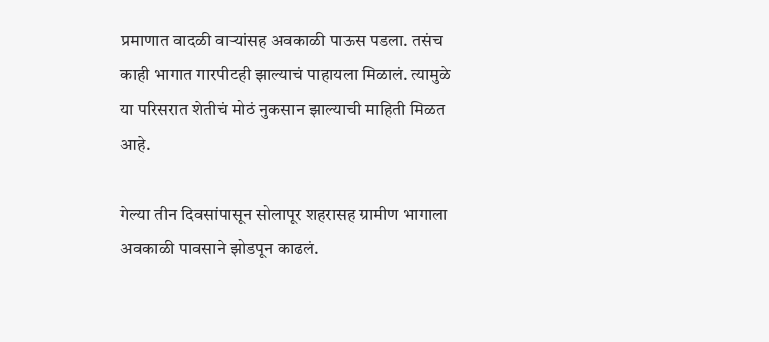प्रमाणात वादळी वाऱ्यांसह अवकाळी पाऊस पडला. तसंच काही भागात गारपीटही झाल्याचं पाहायला मिळालं. त्यामुळे या परिसरात शेतीचं मोठं नुकसान झाल्याची माहिती मिळत आहे.

गेल्या तीन दिवसांपासून सोलापूर शहरासह ग्रामीण भागाला अवकाळी पावसाने झोडपून काढलं.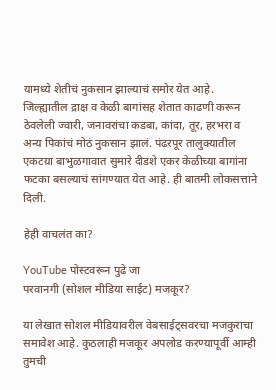यामध्ये शेतीचं नुकसान झाल्याचं समोर येत आहे. जिल्ह्यातील द्राक्ष व केळी बागांसह शेतात काढणी करून ठेवलेली ज्वारी, जनावरांचा कडबा, कांदा, तूर, हरभरा व अन्य पिकांचं मोठं नुकसान झालं. पंढरपूर तालुक्यातील एकटय़ा बाभुळगावात सुमारे दीडशे एकर केळीच्या बागांना फटका बसल्याचं सांगण्यात येत आहे. ही बातमी लोकसत्ताने दिली.

हेही वाचलंत का?

YouTube पोस्टवरून पुढे जा
परवानगी (सोशल मीडिया साईट) मजकूर?

या लेखात सोशल मीडियावरील वेबसाईट्सवरचा मजकुराचा समावेश आहे. कुठलाही मजकूर अपलोड करण्यापूर्वी आम्ही तुमची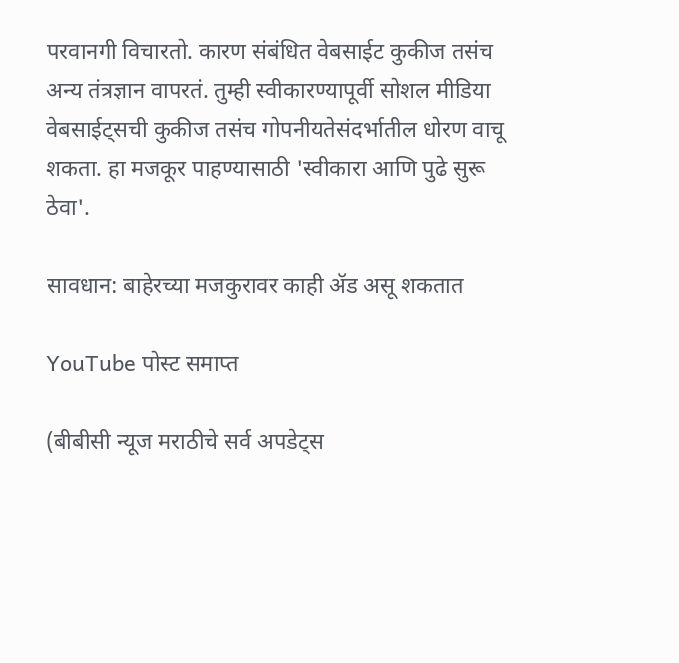परवानगी विचारतो. कारण संबंधित वेबसाईट कुकीज तसंच अन्य तंत्रज्ञान वापरतं. तुम्ही स्वीकारण्यापूर्वी सोशल मीडिया वेबसाईट्सची कुकीज तसंच गोपनीयतेसंदर्भातील धोरण वाचू शकता. हा मजकूर पाहण्यासाठी 'स्वीकारा आणि पुढे सुरू ठेवा'.

सावधान: बाहेरच्या मजकुरावर काही ॲड असू शकतात

YouTube पोस्ट समाप्त

(बीबीसी न्यूज मराठीचे सर्व अपडेट्स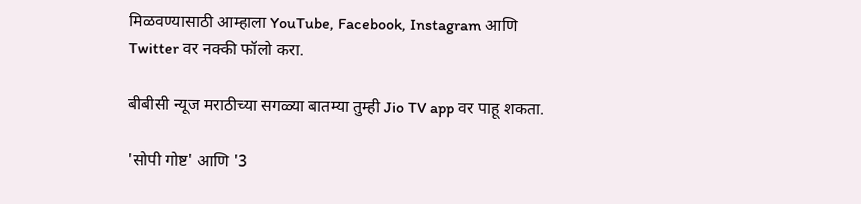मिळवण्यासाठी आम्हाला YouTube, Facebook, Instagram आणि Twitter वर नक्की फॉलो करा.

बीबीसी न्यूज मराठीच्या सगळ्या बातम्या तुम्ही Jio TV app वर पाहू शकता.

'सोपी गोष्ट' आणि '3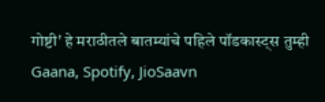गोष्टी' हे मराठीतले बातम्यांचे पहिले पॉडकास्ट्स तुम्ही Gaana, Spotify, JioSaavn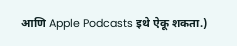आणि Apple Podcasts इथे ऐकू शकता.)